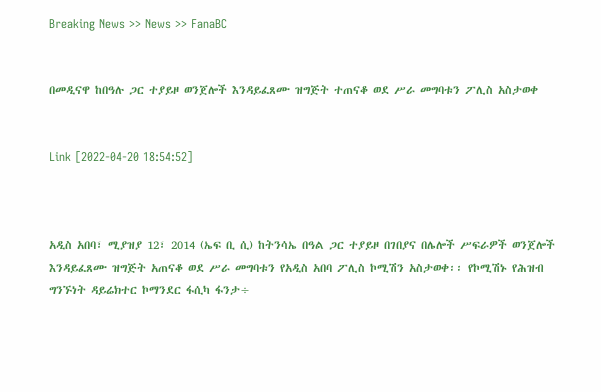Breaking News >> News >> FanaBC


በመዲናዋ ከበዓሉ ጋር ተያይዞ ወንጀሎች እንዳይፈጸሙ ዝግጅት ተጠናቆ ወደ ሥራ መግባቱን ፖሊስ አስታወቀ


Link [2022-04-20 18:54:52]



አዲስ አበባ፣ ሚያዝያ 12፣ 2014 (ኤፍ ቢ ሲ) ከትንሳኤ በዓል ጋር ተያይዞ በገበያና በሌሎች ሥፍራዎች ወንጀሎች እንዳይፈጸሙ ዝግጅት አጠናቆ ወደ ሥራ መግባቱን የአዲስ አበባ ፖሊስ ኮሚሽን አስታወቀ፡፡ የኮሚሽኑ የሕዝብ ግንኙነት ዳይሬክተር ኮማንደር ፋሲካ ፋንታ÷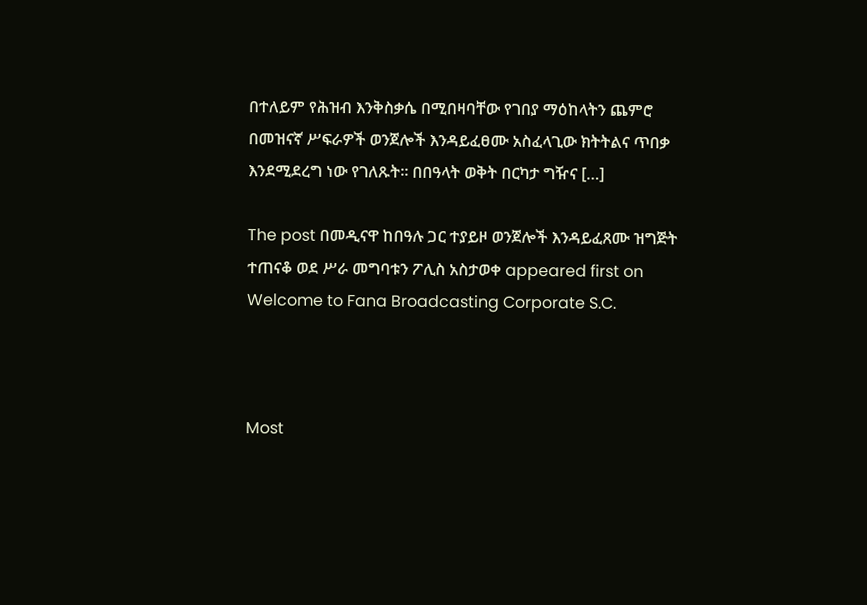በተለይም የሕዝብ እንቅስቃሴ በሚበዛባቸው የገበያ ማዕከላትን ጨምሮ በመዝናኛ ሥፍራዎች ወንጀሎች እንዳይፈፀሙ አስፈላጊው ክትትልና ጥበቃ እንደሚደረግ ነው የገለጹት። በበዓላት ወቅት በርካታ ግዥና […]

The post በመዲናዋ ከበዓሉ ጋር ተያይዞ ወንጀሎች እንዳይፈጸሙ ዝግጅት ተጠናቆ ወደ ሥራ መግባቱን ፖሊስ አስታወቀ appeared first on Welcome to Fana Broadcasting Corporate S.C.



Most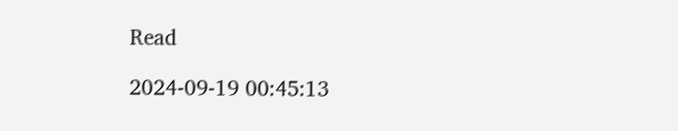Read

2024-09-19 00:45:13